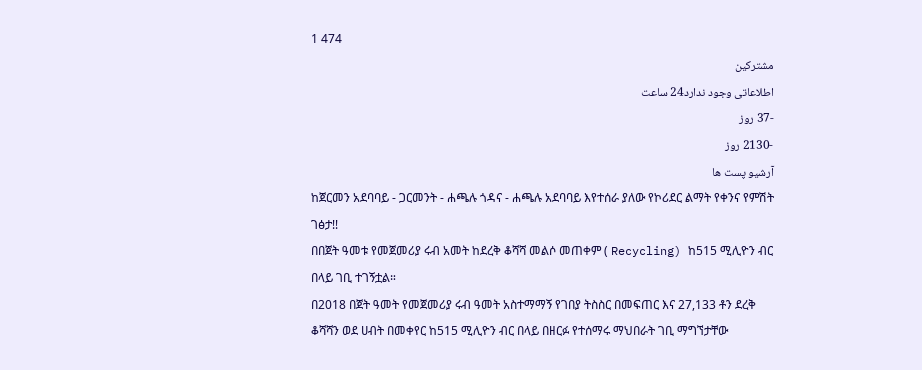1 474
مشترکین
اطلاعاتی وجود ندارد24 ساعت
-37 روز
-2130 روز
آرشیو پست ها
ከጀርመን አደባባይ - ጋርመንት - ሐጫሉ ጎዳና - ሐጫሉ አደባባይ እየተሰራ ያለው የኮሪደር ልማት የቀንና የምሽት ገፅታ!!
በበጀት ዓመቱ የመጀመሪያ ሩብ አመት ከደረቅ ቆሻሻ መልሶ መጠቀም ( Recycling) ከ515 ሚሊዮን ብር በላይ ገቢ ተገኝቷል።
በ2018 በጀት ዓመት የመጀመሪያ ሩብ ዓመት አስተማማኝ የገበያ ትስስር በመፍጠር እና 27,133 ቶን ደረቅ ቆሻሻን ወደ ሀብት በመቀየር ከ515 ሚሊዮን ብር በላይ በዘርፉ የተሰማሩ ማህበራት ገቢ ማግኘታቸው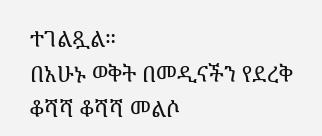ተገልጿል።
በአሁኑ ወቅት በመዲናችን የደረቅ ቆሻሻ ቆሻሻ መልሶ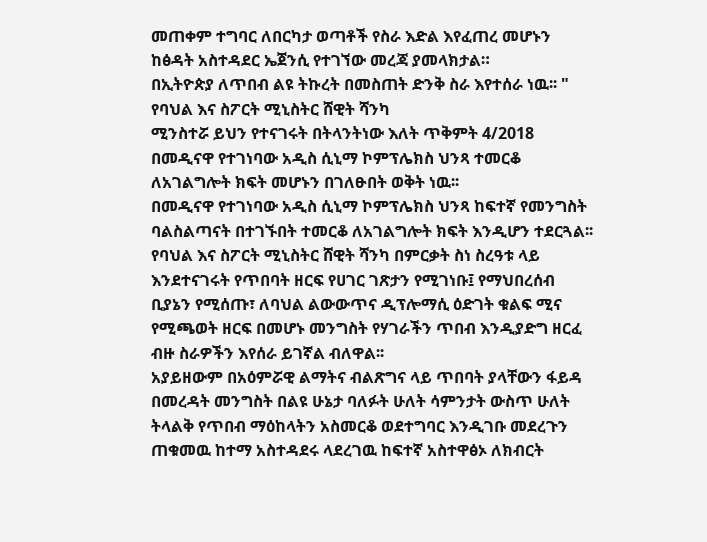መጠቀም ተግባር ለበርካታ ወጣቶች የስራ እድል እየፈጠረ መሆኑን ከፅዳት አስተዳደር ኤጀንሲ የተገኘው መረጃ ያመላክታል።
በኢትዮጵያ ለጥበብ ልዩ ትኩረት በመስጠት ድንቅ ስራ እየተሰራ ነዉ፡፡ " የባህል እና ስፖርት ሚኒስትር ሸዊት ሻንካ
ሚንስተሯ ይህን የተናገሩት በትላንትነው እለት ጥቅምት 4/2018 በመዲናዋ የተገነባው አዲስ ሲኒማ ኮምፕሌክስ ህንጻ ተመርቆ ለአገልግሎት ክፍት መሆኑን በገለፁበት ወቅት ነዉ፡፡
በመዲናዋ የተገነባው አዲስ ሲኒማ ኮምፕሌክስ ህንጻ ከፍተኛ የመንግስት ባልስልጣናት በተገኙበት ተመርቆ ለአገልግሎት ክፍት እንዲሆን ተደርጓል፡፡
የባህል እና ስፖርት ሚኒስትር ሸዊት ሻንካ በምርቃት ስነ ስረዓቱ ላይ እንደተናገሩት የጥበባት ዘርፍ የሀገር ገጽታን የሚገነቡ፤ የማህበረሰብ ቢያኔን የሚሰጡ፣ ለባህል ልውውጥና ዲፕሎማሲ ዕድገት ቁልፍ ሚና የሚጫወት ዘርፍ በመሆኑ መንግስት የሃገራችን ጥበብ እንዲያድግ ዘርፈ ብዙ ስራዎችን እየሰራ ይገኛል ብለዋል፡፡
አያይዘውም በአዕምሯዊ ልማትና ብልጽግና ላይ ጥበባት ያላቸውን ፋይዳ በመረዳት መንግስት በልዩ ሁኔታ ባለፉት ሁለት ሳምንታት ውስጥ ሁለት ትላልቅ የጥበብ ማዕከላትን አስመርቆ ወደተግባር እንዲገቡ መደረጉን ጠቁመዉ ከተማ አስተዳደሩ ላደረገዉ ከፍተኛ አስተዋፅኦ ለክብርት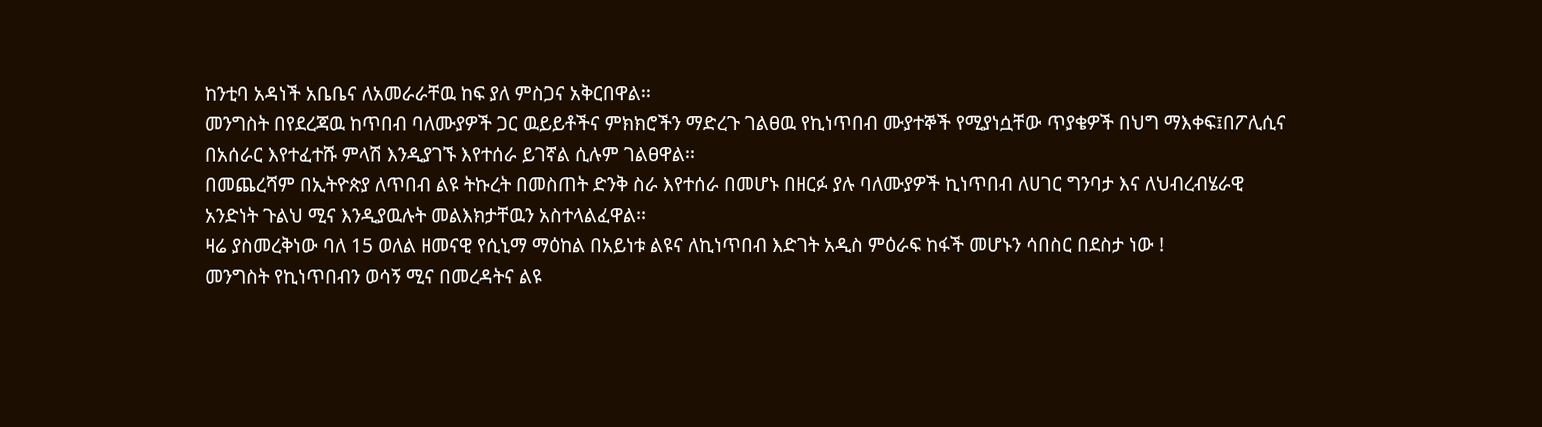ከንቲባ አዳነች አቤቤና ለአመራራቸዉ ከፍ ያለ ምስጋና አቅርበዋል፡፡
መንግስት በየደረጃዉ ከጥበብ ባለሙያዎች ጋር ዉይይቶችና ምክክሮችን ማድረጉ ገልፀዉ የኪነጥበብ ሙያተኞች የሚያነሷቸው ጥያቄዎች በህግ ማእቀፍ፤በፖሊሲና በአሰራር እየተፈተሹ ምላሽ እንዲያገኙ እየተሰራ ይገኛል ሲሉም ገልፀዋል፡፡
በመጨረሻም በኢትዮጵያ ለጥበብ ልዩ ትኩረት በመስጠት ድንቅ ስራ እየተሰራ በመሆኑ በዘርፉ ያሉ ባለሙያዎች ኪነጥበብ ለሀገር ግንባታ እና ለህብረብሄራዊ አንድነት ጉልህ ሚና እንዲያዉሉት መልእክታቸዉን አስተላልፈዋል፡፡
ዛሬ ያስመረቅነው ባለ 15 ወለል ዘመናዊ የሲኒማ ማዕከል በአይነቱ ልዩና ለኪነጥበብ እድገት አዲስ ምዕራፍ ከፋች መሆኑን ሳበስር በደስታ ነው !
መንግስት የኪነጥበብን ወሳኝ ሚና በመረዳትና ልዩ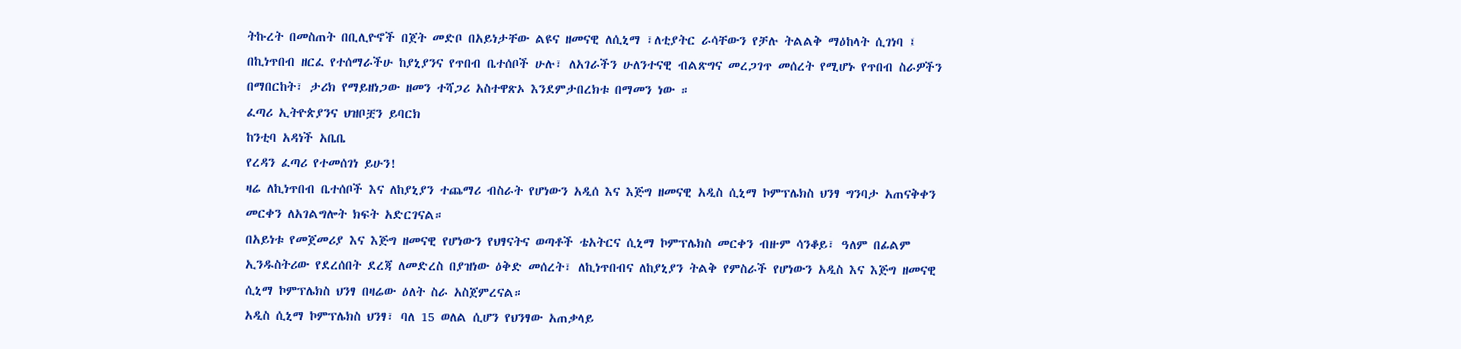ትኩረት በመስጠት በቢሊዮኖች በጀት መድቦ በአይነታቸው ልዩና ዘመናዊ ለሲኒማ ፣ለቲያትር ራሳቸውን የቻሉ ትልልቅ ማዕከላት ሲገነባ ፤ በኪነጥበብ ዘርፈ የተሰማራችሁ ከያኒያንና የጥበብ ቤተሰቦች ሁሉ፣ ለአገራችን ሁለንተናዊ ብልጽግና መረጋገጥ መሰረት የሚሆኑ የጥበብ ስራዎችን በማበርከት፣ ታሪክ የማይዘነጋው ዘመን ተሻጋሪ አስተዋጽኦ እንደምታበረክቱ በማመን ነው ።
ፈጣሪ ኢትዮጵያንና ህዝቦቿን ይባርክ
ከንቲባ አዳነች አቤቤ
የረዳን ፈጣሪ የተመሰገነ ይሁን!
ዛሬ ለኪነጥበብ ቤተሰቦች እና ለከያኒያን ተጨማሪ ብስራት የሆነውን አዲሰ እና እጅግ ዘመናዊ አዲስ ሲኒማ ኮምፕሌክስ ህንፃ ግንባታ አጠናቅቀን መርቀን ለአገልግሎት ክፍት አድርገናል።
በአይነቱ የመጀመሪያ እና እጅግ ዘመናዊ የሆነውን የህፃናትና ወጣቶች ቴአትርና ሲኒማ ኮምፕሌክስ መርቀን ብዙም ሳንቆይ፣ ዓለም በፊልም ኢንዱስትሪው የደረሰበት ደረጃ ለመድረስ በያዝነው ዕቅድ መሰረት፣ ለኪነጥበብና ለከያኒያን ትልቅ የምስራች የሆነውን አዲስ እና እጅግ ዘመናዊ ሲኒማ ኮምፕሌክስ ህንፃ በዛሬው ዕለት ስራ አስጀምረናል።
አዲስ ሲኒማ ኮምፕሌክስ ህንፃ፣ ባለ 15 ወለል ሲሆን የህንፃው አጠቃላይ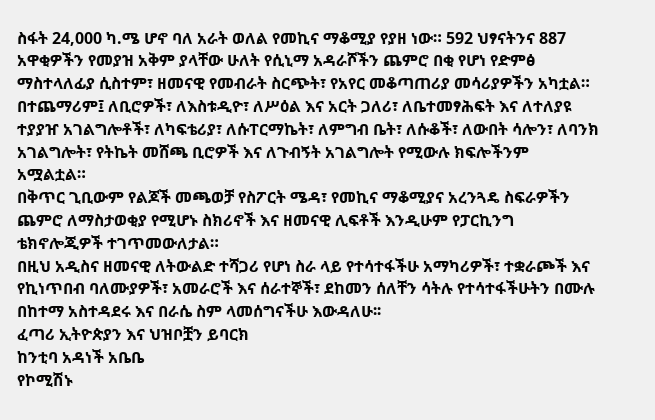ስፋት 24,000 ካ.ሜ ሆኖ ባለ አራት ወለል የመኪና ማቆሚያ የያዘ ነው። 592 ህፃናትንና 887 አዋቂዎችን የመያዝ አቅም ያላቸው ሁለት የሲኒማ አዳራሾችን ጨምሮ በቂ የሆነ የድምፅ ማስተላለፊያ ሲስተም፣ ዘመናዊ የመብራት ስርጭት፣ የአየር መቆጣጠሪያ መሳሪያዎችን አካቷል።
በተጨማሪም፤ ለቢሮዎች፣ ለእስቱዲዮ፣ ለሥዕል እና አርት ጋለሪ፣ ለቤተመፃሕፍት እና ለተለያዩ ተያያዠ አገልግሎቶች፣ ለካፍቴሪያ፣ ለሱፐርማኬት፣ ለምግብ ቤት፣ ለሱቆች፣ ለውበት ሳሎን፣ ለባንክ አገልግሎት፣ የትኬት መሸጫ ቢሮዎች እና ለጉብኝት አገልግሎት የሚውሉ ክፍሎችንም አሟልቷል።
በቅጥር ጊቢውም የልጆች መጫወቻ የስፖርት ሜዳ፣ የመኪና ማቆሚያና አረንጓዴ ስፍራዎችን ጨምሮ ለማስታወቂያ የሚሆኑ ስክሪኖች እና ዘመናዊ ሊፍቶች እንዲሁም የፓርኪንግ ቴክኖሎጂዎች ተገጥመውለታል።
በዚህ አዲስና ዘመናዊ ለትውልድ ተሻጋሪ የሆነ ስራ ላይ የተሳተፋችሁ አማካሪዎች፣ ተቋራጮች እና የኪነጥበብ ባለሙያዎች፣ አመራሮች እና ሰራተኞች፣ ደከመን ሰለቸን ሳትሉ የተሳተፋችሁትን በሙሉ በከተማ አስተዳደሩ እና በራሴ ስም ላመሰግናችሁ እውዳለሁ፡፡
ፈጣሪ ኢትዮጵያን እና ህዝቦቿን ይባርክ
ከንቲባ አዳነች አቤቤ
የኮሚሽኑ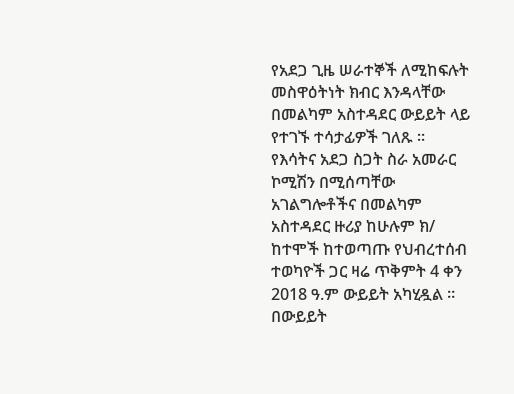የአደጋ ጊዜ ሠራተኞች ለሚከፍሉት መስዋዕትነት ክብር እንዳላቸው በመልካም አስተዳደር ውይይት ላይ የተገኙ ተሳታፊዎች ገለጹ ።
የእሳትና አደጋ ስጋት ስራ አመራር ኮሚሽን በሚሰጣቸው አገልግሎቶችና በመልካም አስተዳደር ዙሪያ ከሁሉም ክ/ ከተሞች ከተወጣጡ የህብረተሰብ ተወካዮች ጋር ዛሬ ጥቅምት 4 ቀን 2018 ዓ.ም ውይይት አካሂዷል ።
በውይይት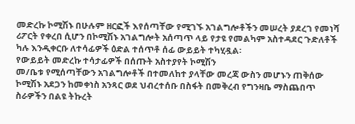መድረኩ ኮሚሽኑ በሁሉም ዘርፎች እየሰጣቸው የሚገኙ አገልግሎቶችን መሠረት ያደረገ የመነሻ ሪፖርት የቀረበ ሲሆን በኮሚሽኑ አገልግሎት አሰጣጥ ላይ የታዩ የመልካም አስተዳደር ጉድለቶች ካሉ እንዲቀርቡ ለተሳፊዎች ዕድል ተሰጥቶ ሰፊ ውይይት ተካሂዷል፡
የውይይት መድረኩ ተሳታፊዎች በሰጡት አስተያየት ኮሚሽን
መ/ቤቱ የሚሰጣቸውን አገልግሎቶች በተመለከተ ያላቸው መረጃ ውስን መሆኑን ጠቅሰው ኮሚሽኑ አደጋን ከመቀነስ አንጻር ወደ ህብረተሰቡ በስፋት በመቅረብ የግንዛቤ ማስጨበጥ ስራዎችን በልዩ ትኩረት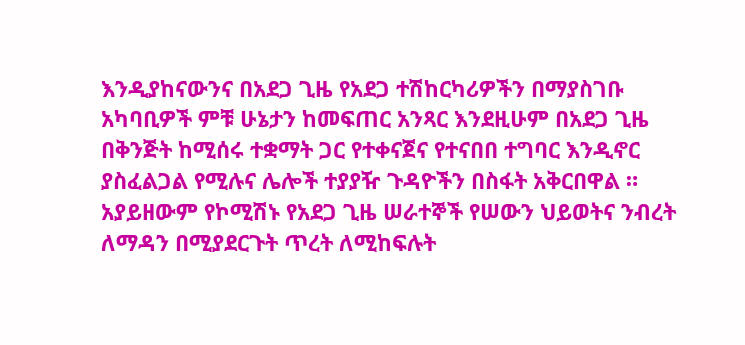እንዲያከናውንና በአደጋ ጊዜ የአደጋ ተሽከርካሪዎችን በማያስገቡ አካባቢዎች ምቹ ሁኔታን ከመፍጠር አንጻር እንደዚሁም በአደጋ ጊዜ በቅንጅት ከሚሰሩ ተቋማት ጋር የተቀናጀና የተናበበ ተግባር እንዲኖር ያስፈልጋል የሚሉና ሌሎች ተያያዥ ጉዳዮችን በስፋት አቅርበዋል ።
አያይዘውም የኮሚሽኑ የአደጋ ጊዜ ሠራተኞች የሠውን ህይወትና ንብረት ለማዳን በሚያደርጉት ጥረት ለሚከፍሉት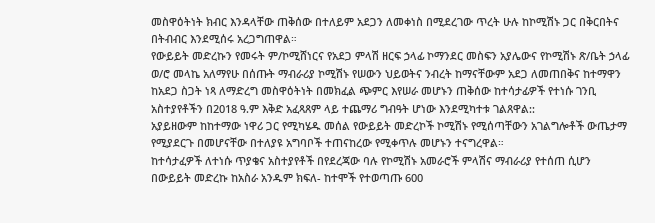መስዋዕትነት ክብር እንዳላቸው ጠቅሰው በተለይም አደጋን ለመቀነስ በሚደረገው ጥረት ሁሉ ከኮሚሽኑ ጋር በቅርበትና በትብብር እንደሚሰሩ አረጋግጠዋል።
የውይይት መድረኩን የመሩት ም/ኮሚሸነርና የአደጋ ምላሽ ዘርፍ ኃላፊ ኮማንደር መስፍን አያሌውና የኮሚሽኑ ጽ/ቤት ኃላፊ ወ/ሮ መላኬ አለማየሁ በሰጡት ማብራሪያ ኮሚሽኑ የሠውን ህይወትና ንብረት ከማናቸውም አደጋ ለመጠበቅና ከተማዋን ከአደጋ ስጋት ነጻ ለማድረግ መስዋዕትነት በመክፈል ጭምር እየሠራ መሆኑን ጠቅሰው ከተሳታፊዎች የተነሱ ገንቢ አስተያየቶችን በ2018 ዓ.ም እቅድ አፈጻጸም ላይ ተጨማሪ ግብዓት ሆነው እንደሚካተቱ ገልጸዋል::
አያይዘውም ከከተማው ነዋሪ ጋር የሚካሄዱ መሰል የውይይት መድረኮች ኮሚሽኑ የሚሰጣቸውን አገልግሎቶች ውጤታማ የሚያደርጉ በመሆናቸው በተለያዩ አግባቦች ተጠናከረው የሚቀጥሉ መሆኑን ተናግረዋል።
ከተሳታፈዎች ለተነሱ ጥያቄና አስተያየቶች በየደረጃው ባሉ የኮሚሽኑ አመራሮች ምላሽና ማብራሪያ የተሰጠ ሲሆን በውይይት መድረኩ ከአስራ አንዱም ክፍለ- ከተሞች የተወጣጡ 600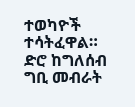ተወካዮች ተሳትፈዋል።
ድሮ ከግለሰብ ግቢ መብራት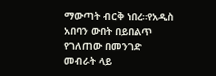ማውጣት ብርቅ ነበረ።የአዲስ አበባን ውበት በይበልጥ የገለጠው በመንገድ መብራት ላይ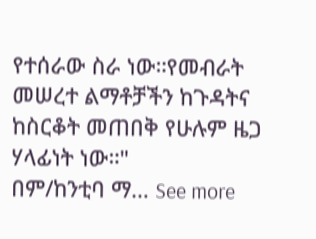የተሰራው ስራ ነው።የመብራት መሠረተ ልማቶቻችን ከጉዳትና ከስርቆት መጠበቅ የሁሉም ዜጋ ሃላፊነት ነው።"
በም/ከንቲባ ማ… See more